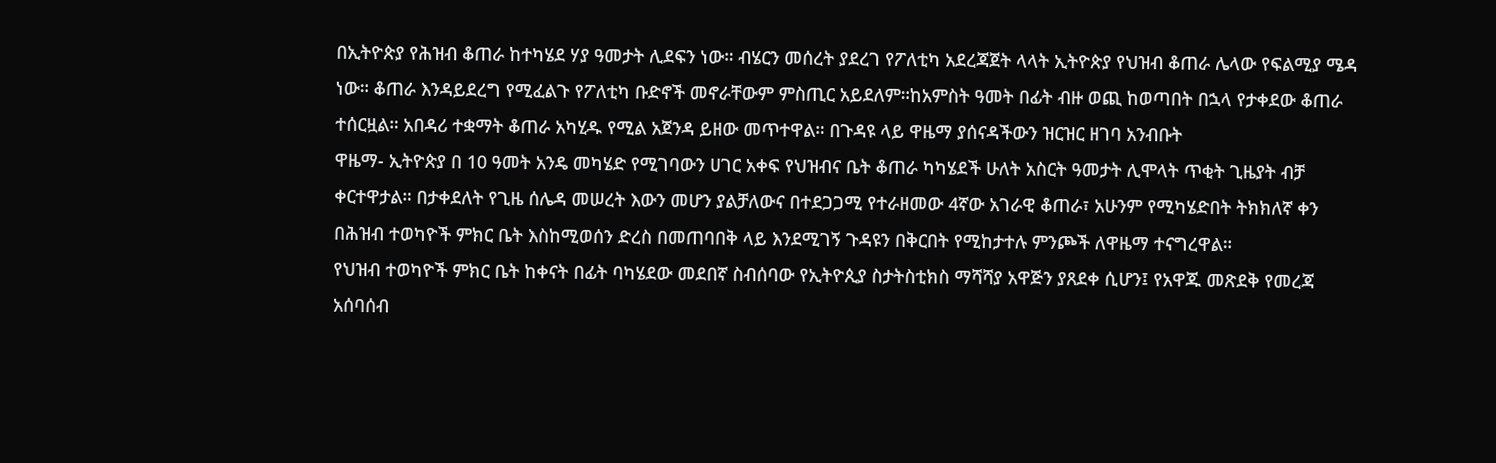በኢትዮጵያ የሕዝብ ቆጠራ ከተካሄደ ሃያ ዓመታት ሊደፍን ነው። ብሄርን መሰረት ያደረገ የፖለቲካ አደረጃጀት ላላት ኢትዮጵያ የህዝብ ቆጠራ ሌላው የፍልሚያ ሜዳ ነው። ቆጠራ እንዳይደረግ የሚፈልጉ የፖለቲካ ቡድኖች መኖራቸውም ምስጢር አይደለም።ከአምስት ዓመት በፊት ብዙ ወጪ ከወጣበት በኋላ የታቀደው ቆጠራ ተሰርዟል። አበዳሪ ተቋማት ቆጠራ አካሂዱ የሚል አጀንዳ ይዘው መጥተዋል። በጉዳዩ ላይ ዋዜማ ያሰናዳችውን ዝርዝር ዘገባ አንብቡት
ዋዜማ- ኢትዮጵያ በ 10 ዓመት አንዴ መካሄድ የሚገባውን ሀገር አቀፍ የህዝብና ቤት ቆጠራ ካካሄደች ሁለት አስርት ዓመታት ሊሞላት ጥቂት ጊዜያት ብቻ ቀርተዋታል። በታቀደለት የጊዜ ሰሌዳ መሠረት እውን መሆን ያልቻለውና በተደጋጋሚ የተራዘመው 4ኛው አገራዊ ቆጠራ፣ አሁንም የሚካሄድበት ትክክለኛ ቀን በሕዝብ ተወካዮች ምክር ቤት እስከሚወሰን ድረስ በመጠባበቅ ላይ እንደሚገኝ ጉዳዩን በቅርበት የሚከታተሉ ምንጮች ለዋዜማ ተናግረዋል።
የህዝብ ተወካዮች ምክር ቤት ከቀናት በፊት ባካሄደው መደበኛ ስብሰባው የኢትዮጲያ ስታትስቲክስ ማሻሻያ አዋጅን ያጸደቀ ሲሆን፤ የአዋጁ መጽደቅ የመረጃ አሰባሰብ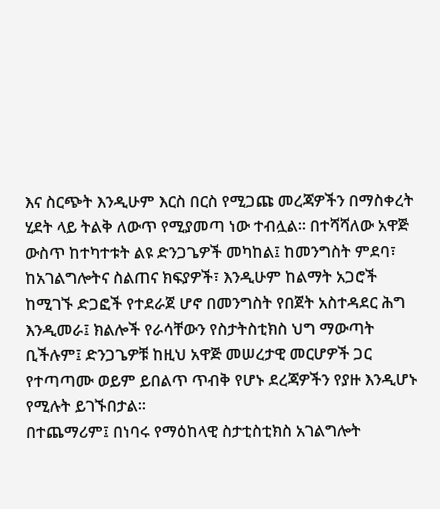እና ስርጭት እንዲሁም እርስ በርስ የሚጋጩ መረጃዎችን በማስቀረት ሂደት ላይ ትልቅ ለውጥ የሚያመጣ ነው ተብሏል፡፡ በተሻሻለው አዋጅ ውስጥ ከተካተቱት ልዩ ድንጋጌዎች መካከል፤ ከመንግስት ምደባ፣ ከአገልግሎትና ስልጠና ክፍያዎች፣ እንዲሁም ከልማት አጋሮች ከሚገኙ ድጋፎች የተደራጀ ሆኖ በመንግስት የበጀት አስተዳደር ሕግ እንዲመራ፤ ክልሎች የራሳቸውን የስታትስቲክስ ህግ ማውጣት ቢችሉም፤ ድንጋጌዎቹ ከዚህ አዋጅ መሠረታዊ መርሆዎች ጋር የተጣጣሙ ወይም ይበልጥ ጥብቅ የሆኑ ደረጃዎችን የያዙ እንዲሆኑ የሚሉት ይገኙበታል፡፡
በተጨማሪም፤ በነባሩ የማዕከላዊ ስታቲስቲክስ አገልግሎት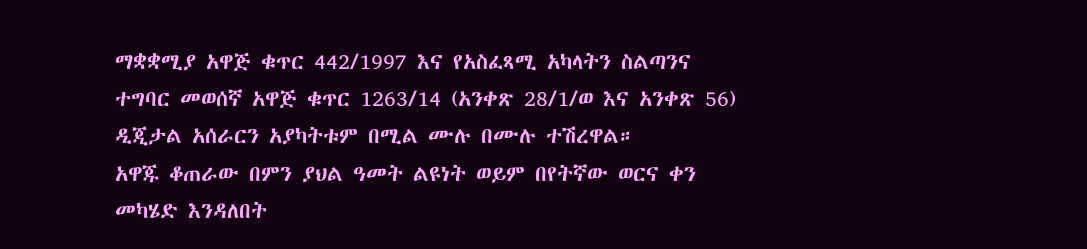ማቋቋሚያ አዋጅ ቁጥር 442/1997 እና የአስፈጻሚ አካላትን ስልጣንና ተግባር መወሰኛ አዋጅ ቁጥር 1263/14 (አንቀጽ 28/1/ወ እና አንቀጽ 56) ዲጂታል አሰራርን አያካትቱም በሚል ሙሉ በሙሉ ተሽረዋል።
አዋጁ ቆጠራው በምን ያህል ዓመት ልዩነት ወይም በየትኛው ወርና ቀን መካሄድ እንዳለበት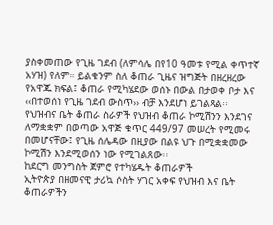ያስቀመጠው የጊዜ ገደብ (ለምሳሌ በየ10 ዓመቱ የሚል ቀጥተኛ አሃዝ) የለም። ይልቁንም ስለ ቆጠራ ጊዜና ዝግጅት በዘረዘረው የአዋጁ ክፍል፤ ቆጠራ የሚካሄደው ወሰኑ በውል በታወቀ ቦታ እና ‹‹በተወሰነ የጊዜ ገደብ ውስጥ›› ብቻ እንደሆነ ይገልጻል፡፡
የህዝብና ቤት ቆጠራ ስራዎች የህዝብ ቆጠራ ኮሚሽንን እንደገና ለማቋቋም በወጣው አዋጅ ቁጥር 449/97 መሠረት የሚመሩ በመሆናቸው፤ የጊዜ ሰሌዳው በዚያው በልዩ ህጉ በሚቋቋመው ኮሚሽን እንደሚወሰን ነው የሚገልጸው፡፡
ከደርግ መንግስት ጀምሮ የተካሄዱት ቆጠራዎች
ኢትዮጵያ በዘመናዊ ታሪኳ ሶስት ሃገር አቀፍ የህዝብ እና ቤት ቆጠራዎችን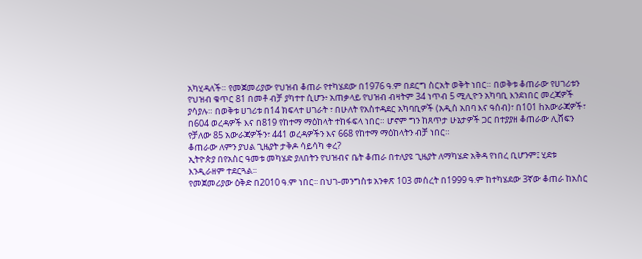አካሂዳለች። የመጀመሪያው የህዝብ ቆጠራ የተካሄደው በ1976 ዓ.ም በደርግ ስርአት ወቅት ነበር። በወቅቱ ቆጠራው የሀገሪቱን የህዝብ ቁጥር 81 በመቶ ብቻ ያካተተ ሲሆን፥ አጠቃላይ የህዝብ ብዛትም 34 ነጥብ 5 ሚሊዮን አካባቢ እንደነበር መረጃዎች ያሳያሉ። በወቅቱ ሀገሪቱ በ14 ክፍላተ ሀገራት ፣ በሁለት የአስተዳደር አካባቢዎች (አዲስ አበባ እና ዓሰብ)፣ በ101 hአውራጃዎች፣ በ604 ወረዳዎች እና በ819 የከተማ ማዕከላት ተከፋፍላ ነበር። ሆኖም ግን ከጸጥታ ሁኔታዎች ጋር በተያያዘ ቆጠራው ሊሸፍን የቻለው 85 አውራጃዎችን፣ 441 ወረዳዎችን እና 668 የከተማ ማዕከላትን ብቻ ነበር።
ቆጠራው ለምን ያህል ጊዜያት ታቅዶ ሳይሳካ ቀረ?
ኢትዮጵያ በየአስር ዓመቱ መካሄድ ያለበትን የህዝብና ቤት ቆጠራ በተለያዩ ጊዜያት ለማካሄድ አቅዳ የነበረ ቢሆንም፤ ሂደቱ እንዲራዘም ተደርጓል፡፡
የመጀመሪያው ዕቅድ በ2010 ዓ.ም ነበር፡፡ በህገ-መንግስቱ አንቀጽ 103 መሰረት በ1999 ዓ.ም ከተካሄደው 3ኛው ቆጠራ ከአስር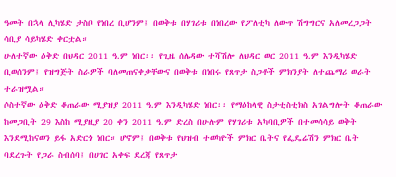ዓመት በኋላ ሊካሄድ ታስቦ የነበረ ቢሆንም፤ በወቅቱ በሃገሪቱ በነበረው የፖለቲካ ለውጥ ሽግግርና አለመረጋጋት ሳቢያ ሳይካሄድ ቀርቷል።
ሁለተኛው ዕቅድ በህዳር 2011 ዓ.ም ነበር፡፡ የጊዜ ሰሌዳው ተሻሽሎ ለህዳር ወር 2011 ዓ.ም እንዲካሄድ ቢወሰንም፤ የዝግጅት ስራዎች ባለመጠናቀቃቸውና በወቅቱ በነበሩ የጸጥታ ስጋቶች ምክንያት ለተጨማሪ ወራት ተራዝሟል።
ሶስተኛው ዕቅድ ቆጠራው ሚያዝያ 2011 ዓ.ም እንዲካሄድ ነበር፡፡ የማዕከላዊ ስታቲስቲክስ አገልግሎት ቆጠራው ከመጋቢት 29 እስከ ሚያዚያ 20 ቀን 2011 ዓ.ም ድረስ በሁሉም የሃገሪቱ አካባቢዎች በተመሳሳይ ወቅት እንደሚከናወን ይፋ አድርጎ ነበር። ሆኖም፤ በወቅቱ የህዝብ ተወካዮች ምክር ቤትና የፌዴሬሽን ምክር ቤት ባደረጉት የጋራ ስብሰባ፤ በሀገር አቀፍ ደረጃ የጸጥታ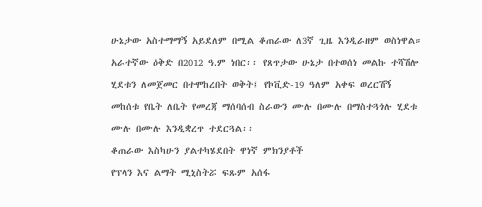ሁኔታው አስተማማኝ አይደለም በሚል ቆጠራው ለ3ኛ ጊዜ እንዲራዘም ወስነዋል።
አራተኛው ዕቅድ በ2012 ዓ.ም ነበር፡፡ የጸጥታው ሁኔታ በተወሰነ መልኩ ተሻሽሎ ሂደቱን ለመጀመር በተሞከረበት ወቅት፤ የኮቪድ-19 ዓለም አቀፍ ወረርሽኝ መከሰቱ የቤት ለቤት የመረጃ ማሰባሰብ ስራውን ሙሉ በሙሉ በማስተጓጎሉ ሂደቱ ሙሉ በሙሉ እንዲቋረጥ ተደርጓል፡፡
ቆጠራው እስካሁን ያልተካሄደበት ዋነኛ ምክንያቶች
የፕላን እና ልማት ሚኒስትሯ ፍጹም አሰፋ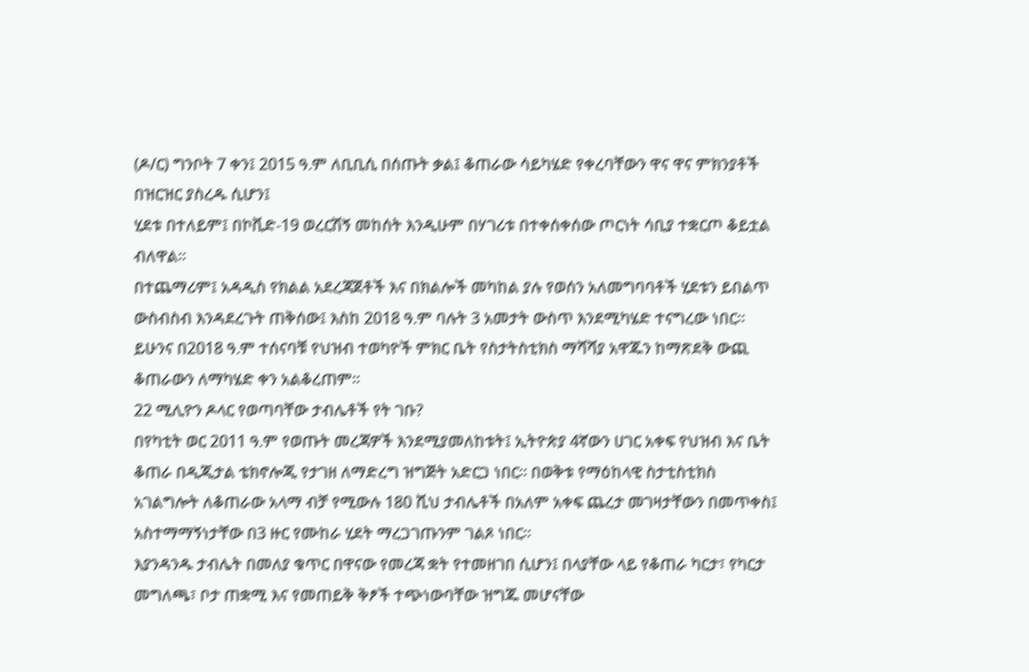(ዶ/ር) ግንቦት 7 ቀን፤ 2015 ዓ.ም ለቢቢሲ በሰጡት ቃል፤ ቆጠራው ሳይካሄድ የቀረባቸውን ዋና ዋና ምክንያቶች በዝርዝር ያስረዱ ሲሆን፤
ሂደቱ በተለይም፤ በኮቪድ-19 ወረርሽኝ መከሰት እንዲሁም በሃገሪቱ በተቀሰቀሰው ጦርነት ሳቢያ ተቋርጦ ቆይቷል ብለዋል።
በተጨማሪም፤ አዳዲስ የክልል አደረጃጀቶች እና በክልሎች መካከል ያሉ የወሰን አለመግባባቶች ሂደቱን ይበልጥ ውስብስብ እንዳደረጉት ጠቅሰው፤ እስከ 2018 ዓ.ም ባሉት 3 አመታት ውስጥ እንደሚካሄድ ተናግረው ነበር፡፡ ይሁንና በ2018 ዓ.ም ተሰናባቹ የህዝብ ተወካዮች ምክር ቤት የስታትስቲክስ ማሻሻያ አዋጁን ከማጽደቅ ውጪ ቆጠራውን ለማካሄድ ቀን አልቆረጠም፡፡
22 ሚሊዮን ዶላር የወጣባቸው ታብሌቶች የት ገቡ?
በየካቲት ወር 2011 ዓ.ም የወጡት መረጃዎች እንደሚያመለከቱት፤ ኢትዮጵያ 4ኛውን ሀገር አቀፍ የህዝብ እና ቤት ቆጠራ በዲጂታል ቴክኖሎጂ የታገዘ ለማድረግ ዝግጅት አድርጋ ነበር። በወቅቱ የማዕከላዊ ስታቲስቲክስ አገልግሎት ለቆጠራው አላማ ብቻ የሚውሉ 180 ሺህ ታብሌቶች በአለም አቀፍ ጨረታ መገዛታቸውን በመጥቀስ፤ አስተማማኝነታቸው በ3 ዙር የሙከራ ሂደት ማረጋገጡንም ገልጾ ነበር፡፡
እያንዳንዱ ታብሌት በመለያ ቁጥር በዋናው የመረጃ ቋት የተመዘገበ ሲሆን፤ በላያቸው ላይ የቆጠራ ካርታ፣ የካርታ መግለጫ፣ ቦታ ጠቋሚ እና የመጠይቅ ቅፆች ተጭነውባቸው ዝግጁ መሆናቸው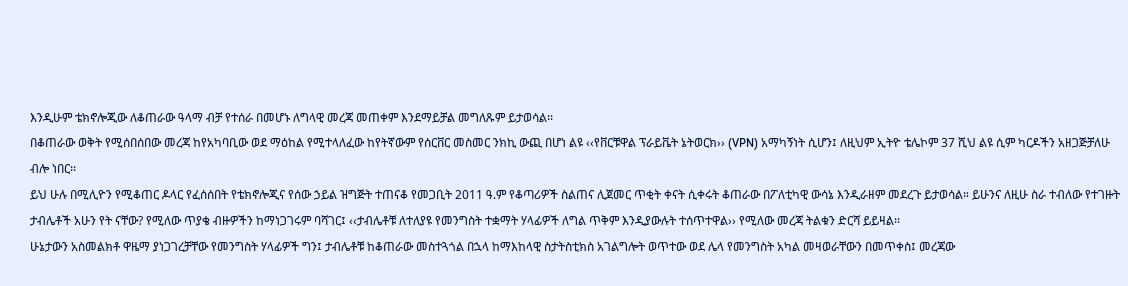እንዲሁም ቴክኖሎጂው ለቆጠራው ዓላማ ብቻ የተሰራ በመሆኑ ለግላዊ መረጃ መጠቀም እንደማይቻል መግለጹም ይታወሳል፡፡
በቆጠራው ወቅት የሚሰበሰበው መረጃ ከየአካባቢው ወደ ማዕከል የሚተላለፈው ከየትኛውም የሰርቨር መስመር ንክኪ ውጪ በሆነ ልዩ ‹‹የቨርቹዋል ፕራይቬት ኔትወርክ›› (VPN) አማካኝነት ሲሆን፤ ለዚህም ኢትዮ ቴሌኮም 37 ሺህ ልዩ ሲም ካርዶችን አዘጋጅቻለሁ ብሎ ነበር፡፡
ይህ ሁሉ በሚሊዮን የሚቆጠር ዶላር የፈሰሰበት የቴክኖሎጂና የሰው ኃይል ዝግጅት ተጠናቆ የመጋቢት 2011 ዓ.ም የቆጣሪዎች ስልጠና ሊጀመር ጥቂት ቀናት ሲቀሩት ቆጠራው በፖለቲካዊ ውሳኔ እንዲራዘም መደረጉ ይታወሳል። ይሁንና ለዚሁ ስራ ተብለው የተገዙት ታብሌቶች አሁን የት ናቸው? የሚለው ጥያቄ ብዙዎችን ከማነጋገሩም ባሻገር፤ ‹‹ታብሌቶቹ ለተለያዩ የመንግስት ተቋማት ሃላፊዎች ለግል ጥቅም እንዲያውሉት ተሰጥተዋል›› የሚለው መረጃ ትልቁን ድርሻ ይይዛል፡፡
ሁኔታውን አስመልክቶ ዋዜማ ያነጋገረቻቸው የመንግስት ሃላፊዎች ግን፤ ታብሌቶቹ ከቆጠራው መስተጓጎል በኋላ ከማእከላዊ ስታትስቲክስ አገልግሎት ወጥተው ወደ ሌላ የመንግስት አካል መዛወራቸውን በመጥቀስ፤ መረጃው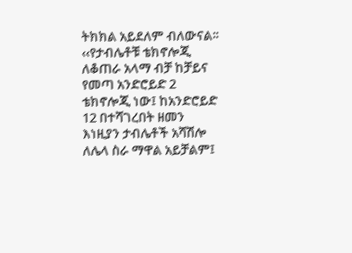ትክክል አይደለም ብለውናል፡፡
‹‹የታብሌቶቹ ቴክኖሎጂ ለቆጠራ አላማ ብቻ ከቻይና የመጣ አንድሮይድ 2 ቴክኖሎጂ ነው፤ ከአንድሮይድ 12 በተሻገረበት ዘመን እነዚያን ታብሌቶች አሻሽሎ ለሌላ ስራ ማዋል አይቻልም፤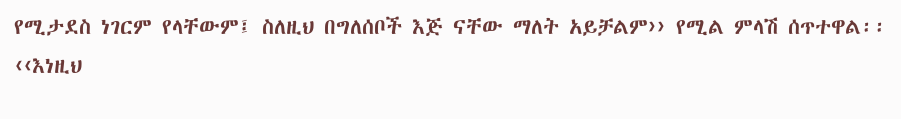የሚታደስ ነገርም የላቸውም፤ ስለዚህ በግለሰቦች እጅ ናቸው ማለት አይቻልም›› የሚል ምላሽ ሰጥተዋል፡፡
‹‹እነዚህ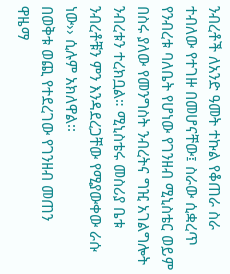ንብረቶች ለአንድ ዓመት ተኩል የቆጠራ ስራ ተብለው የተገዙ በመሆናቸው፤ ስራው ሲቋረጥ የንብረቱ ባለቤት የሆነው የገንዘብ ሚኒስቴር ወይም በስሩ ያለው የመንግስት ንብረትና ግዢ አገልግሎት ንብረቱን ተረክቧል። ሚኒስቴሩ መስሪያ ቤቱ ንብረቶቹን ምን እንዳደረጋቸው የሚያውቀው ራሱ ነው›› ሲሉም አክለዋል፡፡
በወቅቱ ወጪ የተደረገው የገንዘብ መጠን
ዋዜማ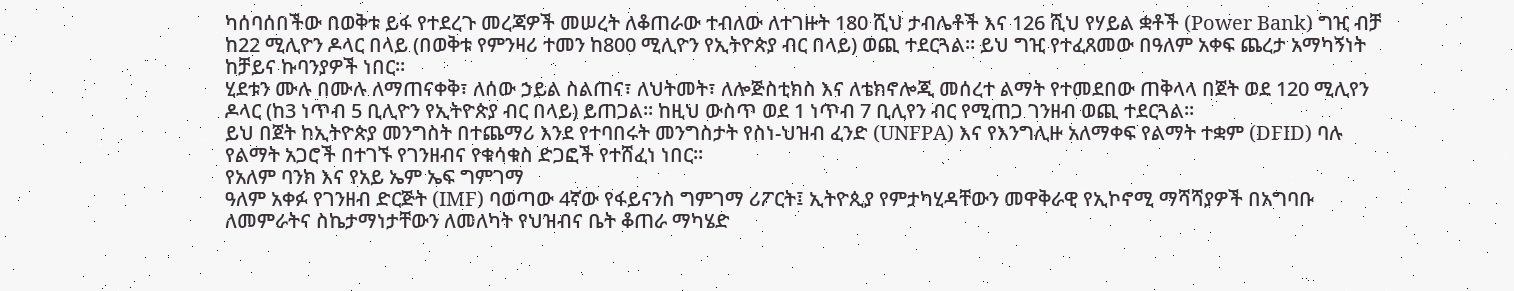ካሰባሰበችው በወቅቱ ይፋ የተደረጉ መረጃዎች መሠረት ለቆጠራው ተብለው ለተገዙት 180 ሺህ ታብሌቶች እና 126 ሺህ የሃይል ቋቶች (Power Bank) ግዢ ብቻ ከ22 ሚሊዮን ዶላር በላይ (በወቅቱ የምንዛሪ ተመን ከ800 ሚሊዮን የኢትዮጵያ ብር በላይ) ወጪ ተደርጓል። ይህ ግዢ የተፈጸመው በዓለም አቀፍ ጨረታ አማካኝነት ከቻይና ኩባንያዎች ነበር።
ሂደቱን ሙሉ በሙሉ ለማጠናቀቅ፣ ለሰው ኃይል ስልጠና፣ ለህትመት፣ ለሎጅስቲክስ እና ለቴክኖሎጂ መሰረተ ልማት የተመደበው ጠቅላላ በጀት ወደ 120 ሚሊየን ዶላር (ከ3 ነጥብ 5 ቢሊዮን የኢትዮጵያ ብር በላይ) ይጠጋል፡፡ ከዚህ ውስጥ ወደ 1 ነጥብ 7 ቢሊየን ብር የሚጠጋ ገንዘብ ወጪ ተደርጓል፡፡
ይህ በጀት ከኢትዮጵያ መንግስት በተጨማሪ እንደ የተባበሩት መንግስታት የስነ-ህዝብ ፈንድ (UNFPA) እና የእንግሊዙ አለማቀፍ የልማት ተቋም (DFID) ባሉ የልማት አጋሮች በተገኙ የገንዘብና የቁሳቁስ ድጋፎች የተሸፈነ ነበር።
የአለም ባንክ እና የአይ ኤም ኤፍ ግምገማ
ዓለም አቀፉ የገንዘብ ድርጅት (IMF) ባወጣው 4ኛው የፋይናንስ ግምገማ ሪፖርት፤ ኢትዮጲያ የምታካሂዳቸውን መዋቅራዊ የኢኮኖሚ ማሻሻያዎች በአግባቡ ለመምራትና ስኬታማነታቸውን ለመለካት የህዝብና ቤት ቆጠራ ማካሄድ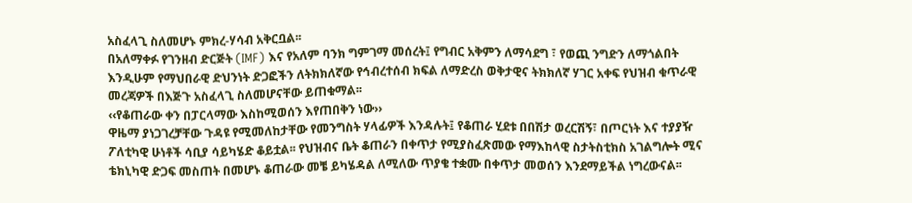አስፈላጊ ስለመሆኑ ምክረ-ሃሳብ አቅርቧል፡፡
በአለማቀፉ የገንዘብ ድርጅት (IMF) እና የአለም ባንክ ግምገማ መሰረት፤ የግብር አቅምን ለማሳደግ ፣ የወጪ ንግድን ለማጎልበት እንዲሁም የማህበራዊ ድህንነት ድጋፎችን ለትክክለኛው የኅብረተሰብ ክፍል ለማድረስ ወቅታዊና ትክክለኛ ሃገር አቀፍ የህዝብ ቁጥራዊ መረጃዎች በእጅጉ አስፈላጊ ስለመሆናቸው ይጠቁማል፡፡
‹‹የቆጠራው ቀን በፓርላማው እስከሚወሰን እየጠበቅን ነው››
ዋዜማ ያነጋገረቻቸው ጉዳዩ የሚመለከታቸው የመንግስት ሃላፊዎች እንዳሉት፤ የቆጠራ ሂደቱ በበሽታ ወረርሽኝ፣ በጦርነት እና ተያያዥ ፖለቲካዊ ሁነቶች ሳቢያ ሳይካሄድ ቆይቷል፡፡ የህዝብና ቤት ቆጠራን በቀጥታ የሚያስፈጽመው የማእከላዊ ስታትስቲክስ አገልግሎት ሚና ቴክኒካዊ ድጋፍ መስጠት በመሆኑ ቆጠራው መቼ ይካሄዳል ለሚለው ጥያቄ ተቋሙ በቀጥታ መወሰን እንደማይችል ነግረውናል፡፡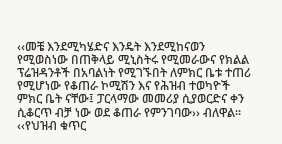‹‹መቼ እንደሚካሄድና እንዴት እንደሚከናወን የሚወስነው በጠቅላይ ሚኒስትሩ የሚመራውና የክልል ፕሬዝዳንቶች በአባልነት የሚገኙበት ለምክር ቤቱ ተጠሪ የሚሆነው የቆጠራ ኮሚሽን እና የሕዝብ ተወካዮች ምክር ቤት ናቸው፤ ፓርላማው መመሪያ ሲያወርድና ቀን ሲቆርጥ ብቻ ነው ወደ ቆጠራ የምንገባው›› ብለዋል፡፡
‹‹የህዝብ ቁጥር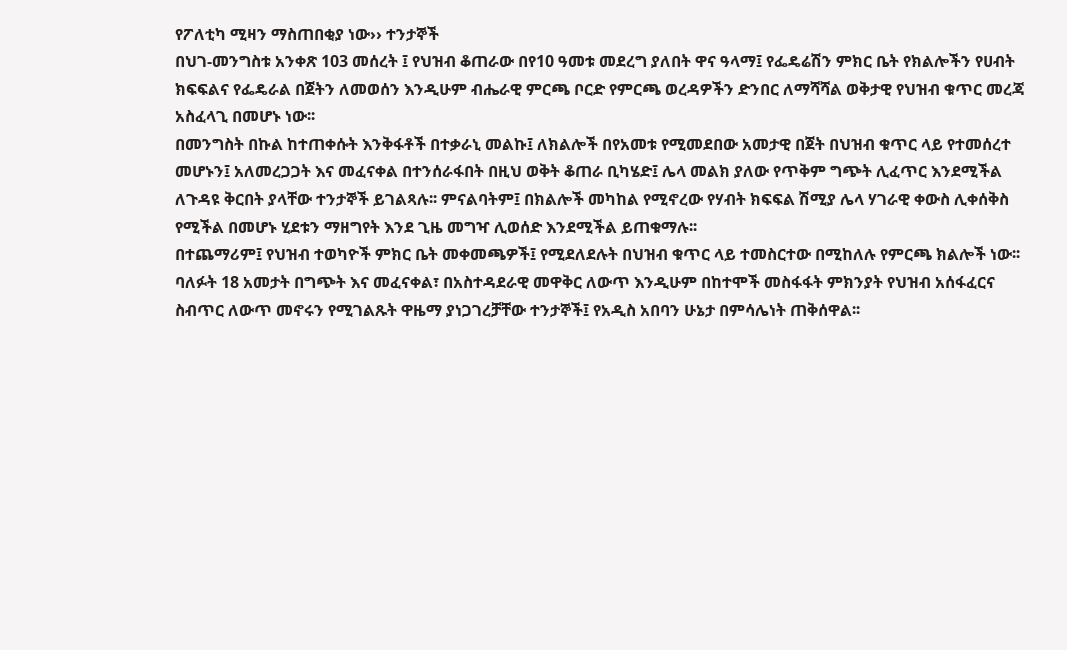የፖለቲካ ሚዛን ማስጠበቂያ ነው›› ተንታኞች
በህገ-መንግስቱ አንቀጽ 103 መሰረት ፤ የህዝብ ቆጠራው በየ10 ዓመቱ መደረግ ያለበት ዋና ዓላማ፤ የፌዴሬሽን ምክር ቤት የክልሎችን የሀብት ክፍፍልና የፌዴራል በጀትን ለመወሰን እንዲሁም ብሔራዊ ምርጫ ቦርድ የምርጫ ወረዳዎችን ድንበር ለማሻሻል ወቅታዊ የህዝብ ቁጥር መረጃ አስፈላጊ በመሆኑ ነው፡፡
በመንግስት በኩል ከተጠቀሱት እንቅፋቶች በተቃራኒ መልኩ፤ ለክልሎች በየአመቱ የሚመደበው አመታዊ በጀት በህዝብ ቁጥር ላይ የተመሰረተ መሆኑን፤ አለመረጋጋት እና መፈናቀል በተንሰራፋበት በዚህ ወቅት ቆጠራ ቢካሄድ፤ ሌላ መልክ ያለው የጥቅም ግጭት ሊፈጥር እንደሚችል ለጉዳዩ ቅርበት ያላቸው ተንታኞች ይገልጻሉ፡፡ ምናልባትም፤ በክልሎች መካከል የሚኖረው የሃብት ክፍፍል ሽሚያ ሌላ ሃገራዊ ቀውስ ሊቀሰቅስ የሚችል በመሆኑ ሂደቱን ማዘግየት እንደ ጊዜ መግዣ ሊወሰድ እንደሚችል ይጠቁማሉ፡፡
በተጨማሪም፤ የህዝብ ተወካዮች ምክር ቤት መቀመጫዎች፤ የሚደለደሉት በህዝብ ቁጥር ላይ ተመስርተው በሚከለሉ የምርጫ ክልሎች ነው፡፡ ባለፉት 18 አመታት በግጭት እና መፈናቀል፣ በአስተዳደራዊ መዋቅር ለውጥ እንዲሁም በከተሞች መስፋፋት ምክንያት የህዝብ አሰፋፈርና ስብጥር ለውጥ መኖሩን የሚገልጹት ዋዜማ ያነጋገረቻቸው ተንታኞች፤ የአዲስ አበባን ሁኔታ በምሳሌነት ጠቅሰዋል፡፡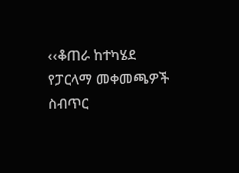‹‹ቆጠራ ከተካሄደ የፓርላማ መቀመጫዎች ስብጥር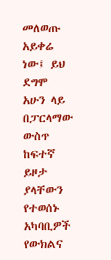መለወጡ አይቀሬ ነው፤ ይህ ደግሞ አሁን ላይ በፓርላማው ውስጥ ከፍተኛ ይዞታ ያላቸውን የተወሰኑ አካባቢዎች የውክልና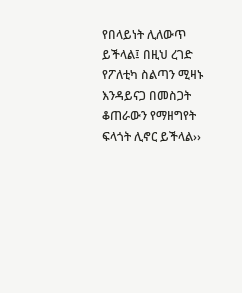የበላይነት ሊለውጥ ይችላል፤ በዚህ ረገድ የፖለቲካ ስልጣን ሚዛኑ እንዳይናጋ በመስጋት ቆጠራውን የማዘግየት ፍላጎት ሊኖር ይችላል››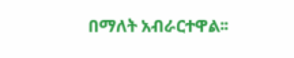በማለት አብራርተዋል፡፡